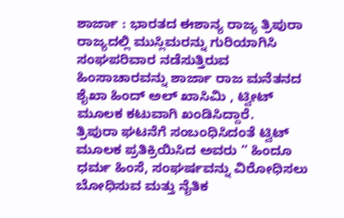ಶಾರ್ಜಾ : ಭಾರತದ ಈಶಾನ್ಯ ರಾಜ್ಯ ತ್ರಿಪುರಾ ರಾಜ್ಯದಲ್ಲಿ ಮುಸ್ಲಿಮರನ್ನು ಗುರಿಯಾಗಿಸಿ ಸಂಘಪರಿವಾರ ನಡೆಸುತ್ತಿರುವ ಹಿಂಸಾಚಾರವನ್ನು ಶಾರ್ಜಾ ರಾಜ ಮನೆತನದ ಶೈಖಾ ಹಿಂದ್ ಅಲ್ ಖಾಸಿಮಿ , ಟ್ವೀಟ್ ಮೂಲಕ ಕಟುವಾಗಿ ಖಂಡಿಸಿದ್ದಾರೆ.
ತ್ರಿಪುರಾ ಘಟನೆಗೆ ಸಂಬಂಧಿಸಿದಂತೆ ಟ್ವಿಟ್ ಮೂಲಕ ಪ್ರತಿಕ್ರಿಯಿಸಿದ ಅವರು ” ಹಿಂದೂ ಧರ್ಮ ಹಿಂಸೆ, ಸಂಘರ್ಷವನ್ನು ವಿರೋಧಿಸಲು ಬೋಧಿಸುವ ಮತ್ತು ನೈತಿಕ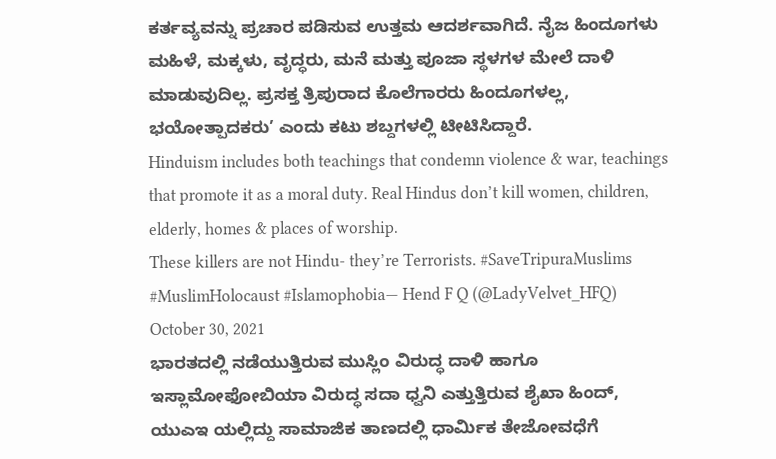ಕರ್ತವ್ಯವನ್ನು ಪ್ರಚಾರ ಪಡಿಸುವ ಉತ್ತಮ ಆದರ್ಶವಾಗಿದೆ. ನೈಜ ಹಿಂದೂಗಳು ಮಹಿಳೆ, ಮಕ್ಕಳು, ವೃದ್ಧರು, ಮನೆ ಮತ್ತು ಪೂಜಾ ಸ್ಥಳಗಳ ಮೇಲೆ ದಾಳಿ ಮಾಡುವುದಿಲ್ಲ. ಪ್ರಸಕ್ತ ತ್ರಿಪುರಾದ ಕೊಲೆಗಾರರು ಹಿಂದೂಗಳಲ್ಲ, ಭಯೋತ್ಪಾದಕರು’ ಎಂದು ಕಟು ಶಬ್ದಗಳಲ್ಲಿ ಟೀಟಿಸಿದ್ದಾರೆ.
Hinduism includes both teachings that condemn violence & war, teachings that promote it as a moral duty. Real Hindus don’t kill women, children, elderly, homes & places of worship.
These killers are not Hindu- they’re Terrorists. #SaveTripuraMuslims #MuslimHolocaust #Islamophobia— Hend F Q (@LadyVelvet_HFQ) October 30, 2021
ಭಾರತದಲ್ಲಿ ನಡೆಯುತ್ತಿರುವ ಮುಸ್ಲಿಂ ವಿರುದ್ಧ ದಾಳಿ ಹಾಗೂ ಇಸ್ಲಾಮೋಫೋಬಿಯಾ ವಿರುದ್ಧ ಸದಾ ಧ್ವನಿ ಎತ್ತುತ್ತಿರುವ ಶೈಖಾ ಹಿಂದ್, ಯುಎಇ ಯಲ್ಲಿದ್ದು ಸಾಮಾಜಿಕ ತಾಣದಲ್ಲಿ ಧಾರ್ಮಿಕ ತೇಜೋವಧೆಗೆ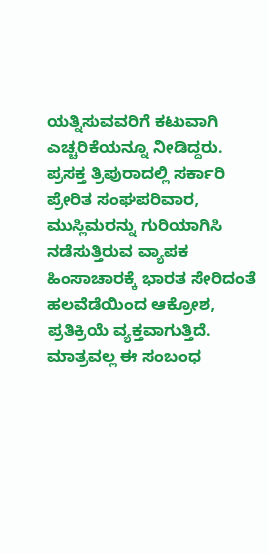ಯತ್ನಿಸುವವರಿಗೆ ಕಟುವಾಗಿ ಎಚ್ಚರಿಕೆಯನ್ನೂ ನೀಡಿದ್ದರು.
ಪ್ರಸಕ್ತ ತ್ರಿಪುರಾದಲ್ಲಿ ಸರ್ಕಾರಿ ಪ್ರೇರಿತ ಸಂಘಪರಿವಾರ, ಮುಸ್ಲಿಮರನ್ನು ಗುರಿಯಾಗಿಸಿ ನಡೆಸುತ್ತಿರುವ ವ್ಯಾಪಕ ಹಿಂಸಾಚಾರಕ್ಕೆ ಭಾರತ ಸೇರಿದಂತೆ ಹಲವೆಡೆಯಿಂದ ಆಕ್ರೋಶ, ಪ್ರತಿಕ್ರಿಯೆ ವ್ಯಕ್ತವಾಗುತ್ತಿದೆ. ಮಾತ್ರವಲ್ಲ ಈ ಸಂಬಂಧ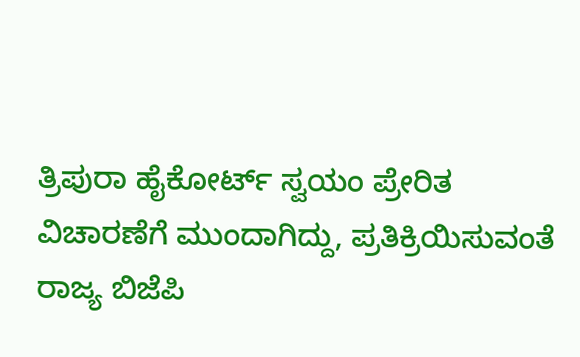ತ್ರಿಪುರಾ ಹೈಕೋರ್ಟ್ ಸ್ವಯಂ ಪ್ರೇರಿತ ವಿಚಾರಣೆಗೆ ಮುಂದಾಗಿದ್ದು, ಪ್ರತಿಕ್ರಿಯಿಸುವಂತೆ ರಾಜ್ಯ ಬಿಜೆಪಿ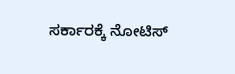ಸರ್ಕಾರಕ್ಕೆ ನೋಟಿಸ್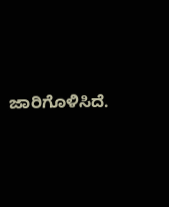ಜಾರಿಗೊಳಿಸಿದೆ.